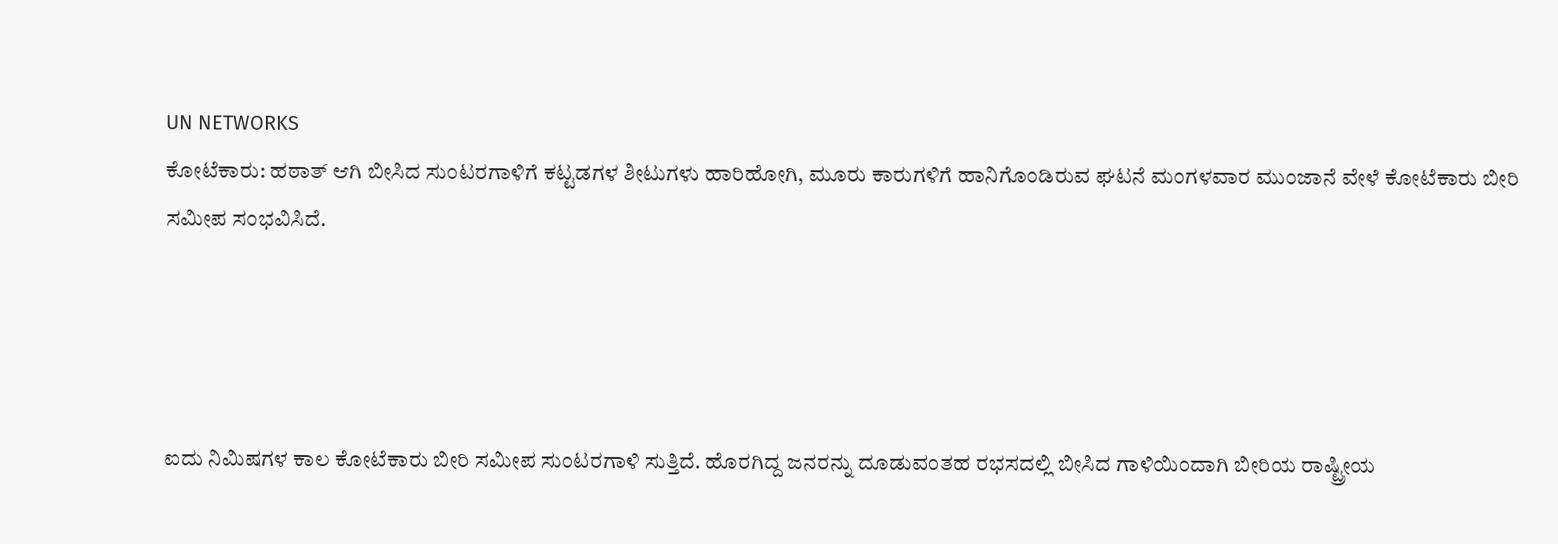UN NETWORKS
ಕೋಟೆಕಾರು: ಹಠಾತ್ ಆಗಿ ಬೀಸಿದ ಸುಂಟರಗಾಳಿಗೆ ಕಟ್ಟಡಗಳ ಶೀಟುಗಳು ಹಾರಿಹೋಗಿ, ಮೂರು ಕಾರುಗಳಿಗೆ ಹಾನಿಗೊಂಡಿರುವ ಘಟನೆ ಮಂಗಳವಾರ ಮುಂಜಾನೆ ವೇಳೆ ಕೋಟೆಕಾರು ಬೀರಿ ಸಮೀಪ ಸಂಭವಿಸಿದೆ.




ಐದು ನಿಮಿಷಗಳ ಕಾಲ ಕೋಟೆಕಾರು ಬೀರಿ ಸಮೀಪ ಸುಂಟರಗಾಳಿ ಸುತ್ತಿದೆ. ಹೊರಗಿದ್ದ ಜನರನ್ನು ದೂಡುವಂತಹ ರಭಸದಲ್ಲಿ ಬೀಸಿದ ಗಾಳಿಯಿಂದಾಗಿ ಬೀರಿಯ ರಾಷ್ಟ್ರೀಯ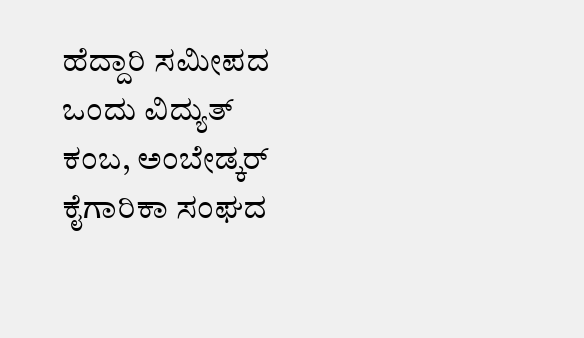ಹೆದ್ದಾರಿ ಸಮೀಪದ ಒಂದು ವಿದ್ಯುತ್ ಕಂಬ, ಅಂಬೇಡ್ಕರ್ ಕೈಗಾರಿಕಾ ಸಂಘದ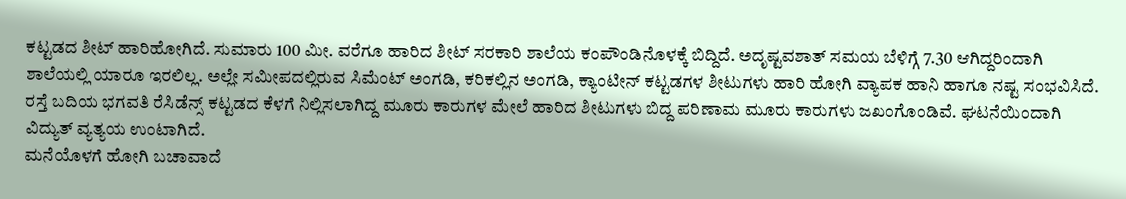ಕಟ್ಟಡದ ಶೀಟ್ ಹಾರಿಹೋಗಿದೆ. ಸುಮಾರು 100 ಮೀ. ವರೆಗೂ ಹಾರಿದ ಶೀಟ್ ಸರಕಾರಿ ಶಾಲೆಯ ಕಂಪೌಂಡಿನೊಳಕ್ಕೆ ಬಿದ್ದಿದೆ. ಅದೃಷ್ಟವಶಾತ್ ಸಮಯ ಬೆಳಿಗ್ಗೆ 7.30 ಆಗಿದ್ದರಿಂದಾಗಿ ಶಾಲೆಯಲ್ಲಿ ಯಾರೂ ಇರಲಿಲ್ಲ. ಅಲ್ಲೇ ಸಮೀಪದಲ್ಲಿರುವ ಸಿಮೆಂಟ್ ಅಂಗಡಿ, ಕರಿಕಲ್ಲಿನ ಅಂಗಡಿ, ಕ್ಯಾಂಟೀನ್ ಕಟ್ಟಡಗಳ ಶೀಟುಗಳು ಹಾರಿ ಹೋಗಿ ವ್ಯಾಪಕ ಹಾನಿ ಹಾಗೂ ನಷ್ಟ ಸಂಭವಿಸಿದೆ. ರಸ್ತೆ ಬದಿಯ ಭಗವತಿ ರೆಸಿಡೆನ್ಸ್ ಕಟ್ಟಡದ ಕೆಳಗೆ ನಿಲ್ಲಿಸಲಾಗಿದ್ದ ಮೂರು ಕಾರುಗಳ ಮೇಲೆ ಹಾರಿದ ಶೀಟುಗಳು ಬಿದ್ದ ಪರಿಣಾಮ ಮೂರು ಕಾರುಗಳು ಜಖಂಗೊಂಡಿವೆ. ಘಟನೆಯಿಂದಾಗಿ ವಿದ್ಯುತ್ ವ್ಯತ್ಯಯ ಉಂಟಾಗಿದೆ.
ಮನೆಯೊಳಗೆ ಹೋಗಿ ಬಚಾವಾದೆ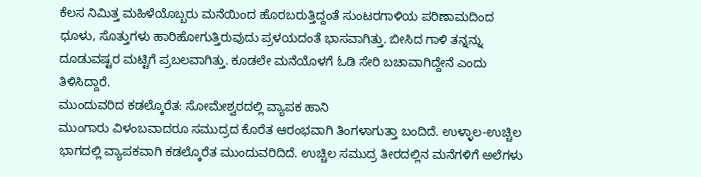ಕೆಲಸ ನಿಮಿತ್ತ ಮಹಿಳೆಯೊಬ್ಬರು ಮನೆಯಿಂದ ಹೊರಬರುತ್ತಿದ್ದಂತೆ ಸುಂಟರಗಾಳಿಯ ಪರಿಣಾಮದಿಂದ ಧೂಳು, ಸೊತ್ತುಗಳು ಹಾರಿಹೋಗುತ್ತಿರುವುದು ಪ್ರಳಯದಂತೆ ಭಾಸವಾಗಿತ್ತು. ಬೀಸಿದ ಗಾಳಿ ತನ್ನನ್ನು ದೂಡುವಷ್ಟರ ಮಟ್ಟಿಗೆ ಪ್ರಬಲವಾಗಿತ್ತು. ಕೂಡಲೇ ಮನೆಯೊಳಗೆ ಓಡಿ ಸೇರಿ ಬಚಾವಾಗಿದ್ದೇನೆ ಎಂದು ತಿಳಿಸಿದ್ದಾರೆ.
ಮುಂದುವರಿದ ಕಡಲ್ಕೊರೆತ: ಸೋಮೇಶ್ವರದಲ್ಲಿ ವ್ಯಾಪಕ ಹಾನಿ
ಮುಂಗಾರು ವಿಳಂಬವಾದರೂ ಸಮುದ್ರದ ಕೊರೆತ ಆರಂಭವಾಗಿ ತಿಂಗಳಾಗುತ್ತಾ ಬಂದಿದೆ. ಉಳ್ಳಾಲ-ಉಚ್ಚಿಲ ಭಾಗದಲ್ಲಿ ವ್ಯಾಪಕವಾಗಿ ಕಡಲ್ಕೊರೆತ ಮುಂದುವರಿದಿದೆ. ಉಚ್ಚಿಲ ಸಮುದ್ರ ತೀರದಲ್ಲಿನ ಮನೆಗಳಿಗೆ ಅಲೆಗಳು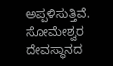ಅಪ್ಪಳಿಸುತ್ತಿವೆ. ಸೋಮೇಶ್ವರ ದೇವಸ್ಥಾನದ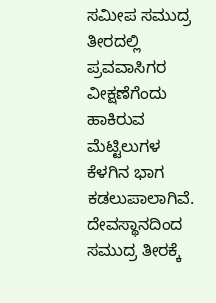ಸಮೀಪ ಸಮುದ್ರ ತೀರದಲ್ಲಿ ಪ್ರವವಾಸಿಗರ ವೀಕ್ಷಣೆಗೆಂದು ಹಾಕಿರುವ ಮೆಟ್ಟಿಲುಗಳ ಕೆಳಗಿನ ಭಾಗ ಕಡಲುಪಾಲಾಗಿವೆ. ದೇವಸ್ಥಾನದಿಂದ ಸಮುದ್ರ ತೀರಕ್ಕೆ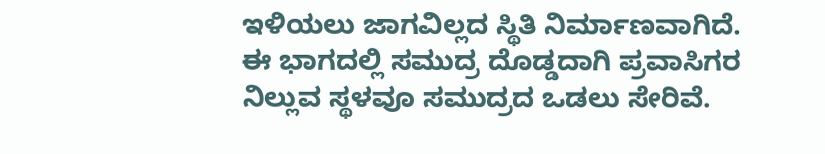ಇಳಿಯಲು ಜಾಗವಿಲ್ಲದ ಸ್ಥಿತಿ ನಿರ್ಮಾಣವಾಗಿದೆ. ಈ ಭಾಗದಲ್ಲಿ ಸಮುದ್ರ ದೊಡ್ಡದಾಗಿ ಪ್ರವಾಸಿಗರ ನಿಲ್ಲುವ ಸ್ಥಳವೂ ಸಮುದ್ರದ ಒಡಲು ಸೇರಿವೆ.